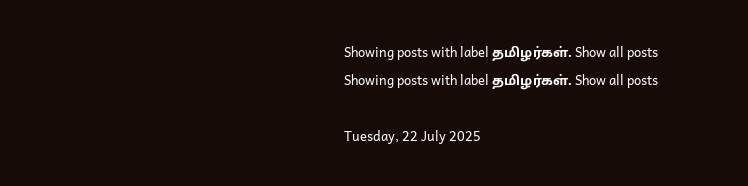Showing posts with label தமிழர்கள். Show all posts
Showing posts with label தமிழர்கள். Show all posts

Tuesday, 22 July 2025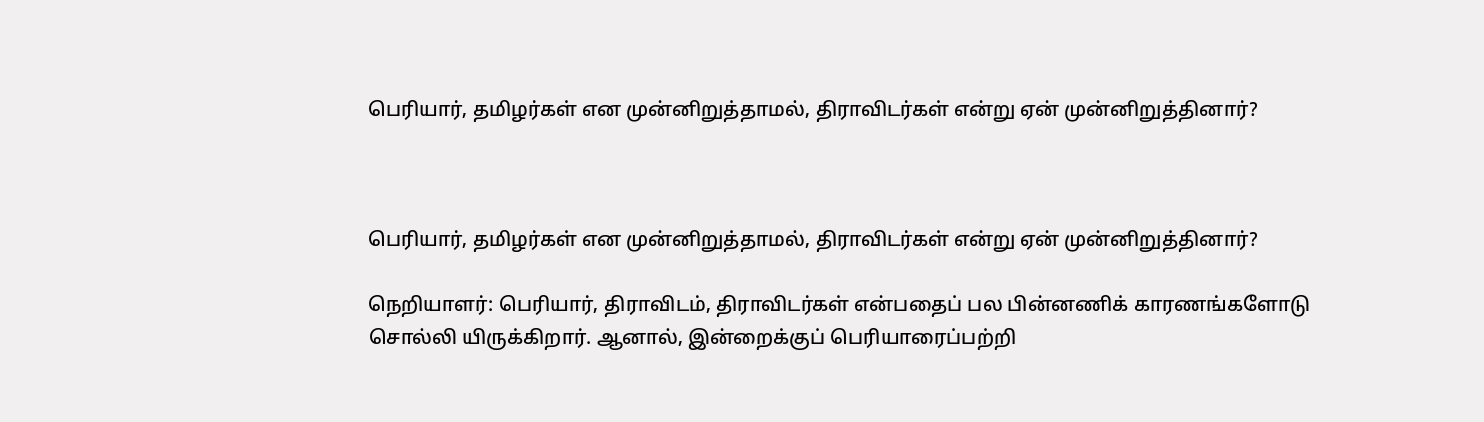பெரியார், தமிழர்கள் என முன்னிறுத்தாமல், திராவிடர்கள் என்று ஏன் முன்னிறுத்தினார்?



பெரியார், தமிழர்கள் என முன்னிறுத்தாமல், திராவிடர்கள் என்று ஏன் முன்னிறுத்தினார்?

நெறியாளர்: பெரியார், திராவிடம், திராவிடர்கள் என்பதைப் பல பின்னணிக் காரணங்களோடு சொல்லி யிருக்கிறார். ஆனால், இன்றைக்குப் பெரியாரைப்பற்றி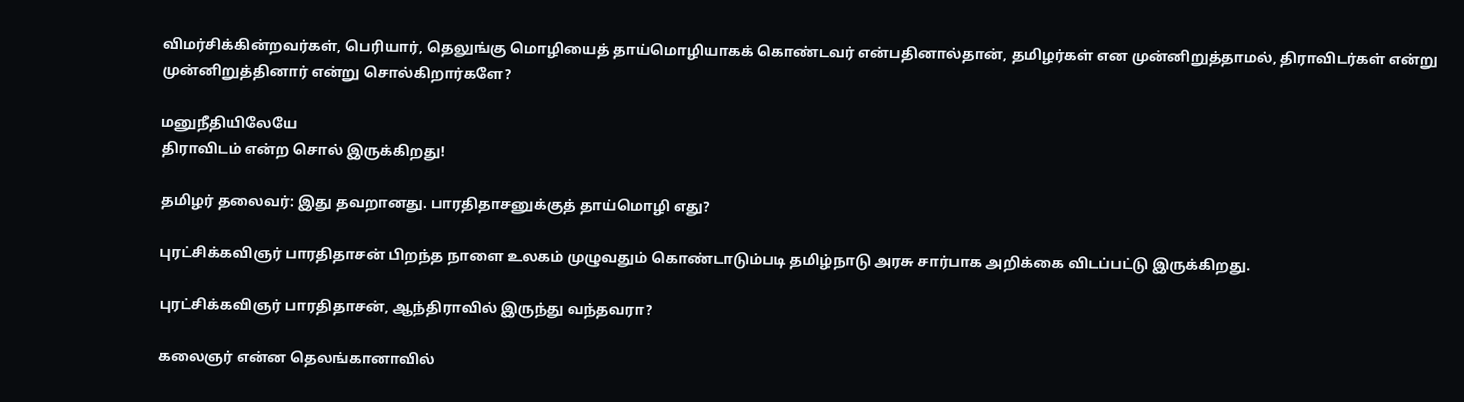விமர்சிக்கின்றவர்கள், பெரியார், தெலுங்கு மொழியைத் தாய்மொழியாகக் கொண்டவர் என்பதினால்தான், தமிழர்கள் என முன்னிறுத்தாமல், திராவிடர்கள் என்று முன்னிறுத்தினார் என்று சொல்கிறார்களே?

மனுநீதியிலேயே
திராவிடம் என்ற சொல் இருக்கிறது!

தமிழர் தலைவர்: இது தவறானது. பாரதிதாசனுக்குத் தாய்மொழி எது?

புரட்சிக்கவிஞர் பாரதிதாசன் பிறந்த நாளை உலகம் முழுவதும் கொண்டாடும்படி தமிழ்நாடு அரசு சார்பாக அறிக்கை விடப்பட்டு இருக்கிறது.

புரட்சிக்கவிஞர் பாரதிதாசன், ஆந்திராவில் இருந்து வந்தவரா?

கலைஞர் என்ன தெலங்கானாவில்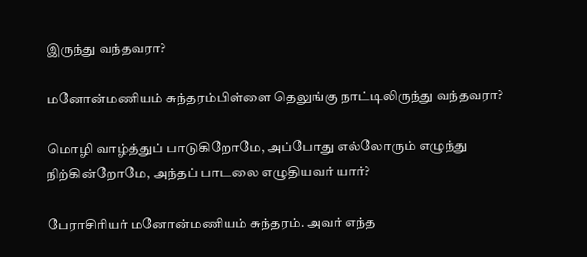இருந்து வந்தவரா?

மனோன்மணியம் சுந்தரம்பிள்ளை தெலுங்கு நாட்டிலிருந்து வந்தவரா?

மொழி வாழ்த்துப் பாடுகிறோமே, அப்போது எல்லோரும் எழுந்து நிற்கின்றோமே, அந்தப் பாடலை எழுதியவர் யார்?

பேராசிரியர் மனோன்மணியம் சுந்தரம். அவர் எந்த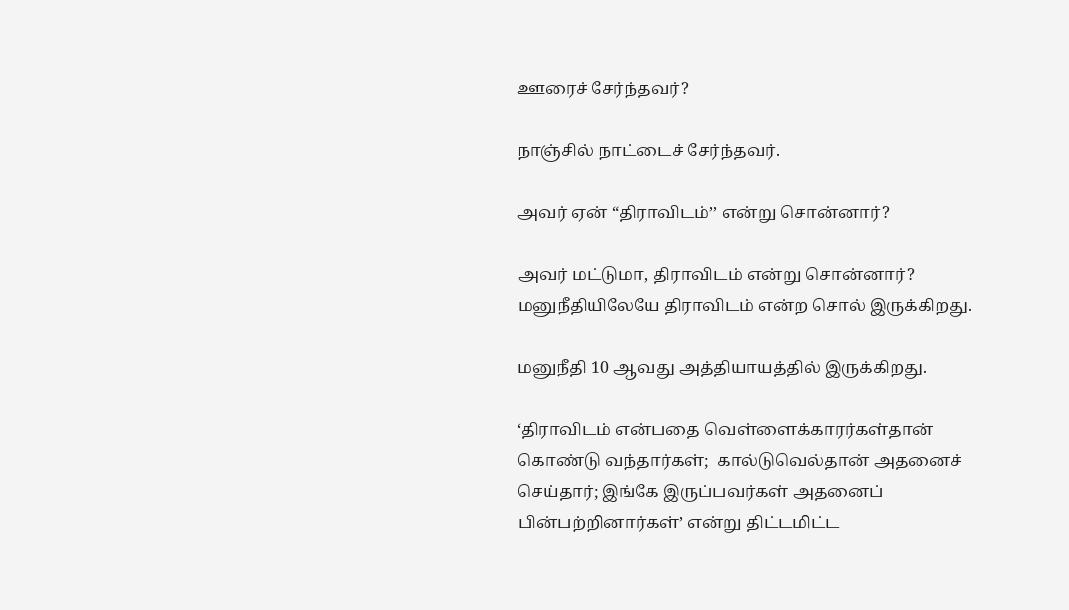ஊரைச் சேர்ந்தவர்?

நாஞ்சில் நாட்டைச் சேர்ந்தவர்.

அவர் ஏன் “திராவிடம்’’ என்று சொன்னார்?

அவர் மட்டுமா, திராவிடம் என்று சொன்னார்? மனுநீதியிலேயே திராவிடம் என்ற சொல் இருக்கிறது.

மனுநீதி 10 ஆவது அத்தியாயத்தில் இருக்கிறது.

‘திராவிடம் என்பதை வெள்ளைக்காரர்கள்தான் கொண்டு வந்தார்கள்;  கால்டுவெல்தான் அதனைச் செய்தார்; இங்கே இருப்பவர்கள் அதனைப் பின்பற்றினார்கள்’ என்று திட்டமிட்ட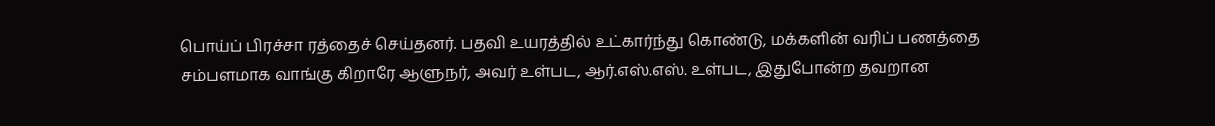பொய்ப் பிரச்சா ரத்தைச் செய்தனர். பதவி உயரத்தில் உட்கார்ந்து கொண்டு, மக்களின் வரிப் பணத்தை சம்பளமாக வாங்கு கிறாரே ஆளுநர், அவர் உள்பட, ஆர்.எஸ்.எஸ். உள்பட, இதுபோன்ற தவறான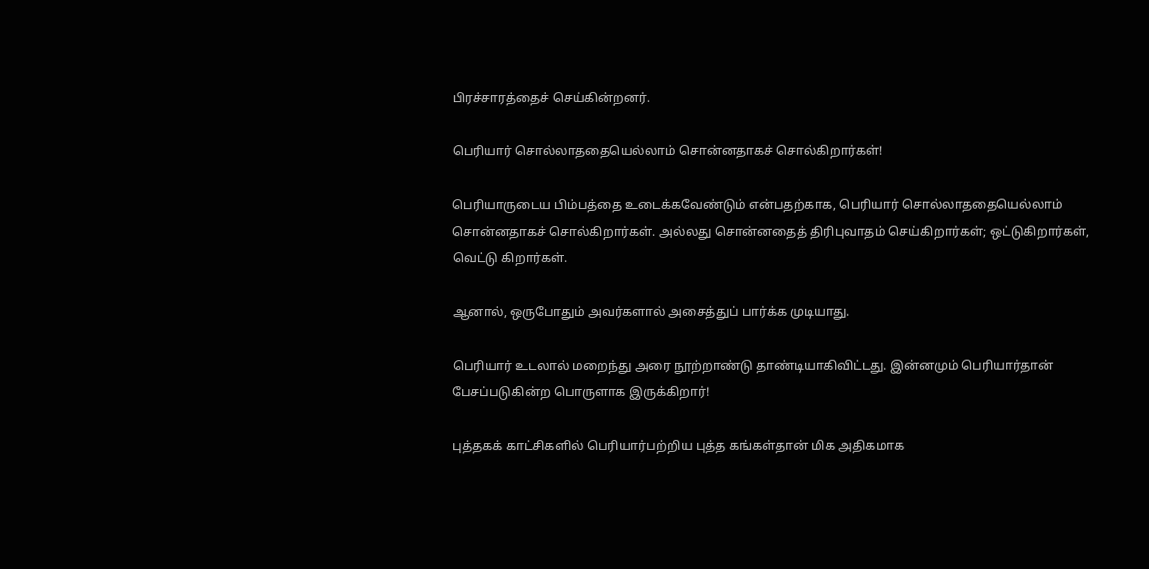பிரச்சாரத்தைச் செய்கின்றனர்.

பெரியார் சொல்லாததையெல்லாம் சொன்னதாகச் சொல்கிறார்கள்!

பெரியாருடைய பிம்பத்தை உடைக்கவேண்டும் என்பதற்காக, பெரியார் சொல்லாததையெல்லாம் சொன்னதாகச் சொல்கிறார்கள். அல்லது சொன்னதைத் திரிபுவாதம் செய்கிறார்கள்; ஒட்டுகிறார்கள், வெட்டு கிறார்கள்.

ஆனால், ஒருபோதும் அவர்களால் அசைத்துப் பார்க்க முடியாது.

பெரியார் உடலால் மறைந்து அரை நூற்றாண்டு தாண்டியாகிவிட்டது. இன்னமும் பெரியார்தான் பேசப்படுகின்ற பொருளாக இருக்கிறார்!

புத்தகக் காட்சிகளில் பெரியார்பற்றிய புத்த கங்கள்தான் மிக அதிகமாக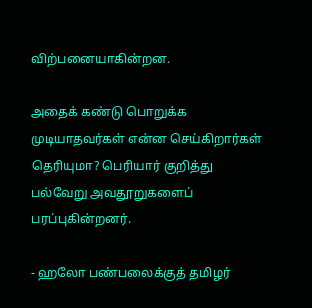விற்பனையாகின்றன.

அதைக் கண்டு பொறுக்க முடியாதவர்கள் என்ன செய்கிறார்கள் தெரியுமா? பெரியார் குறித்து பல்வேறு அவதூறுகளைப் பரப்புகின்றனர்.

- ஹலோ பண்பலைக்குத் தமிழர்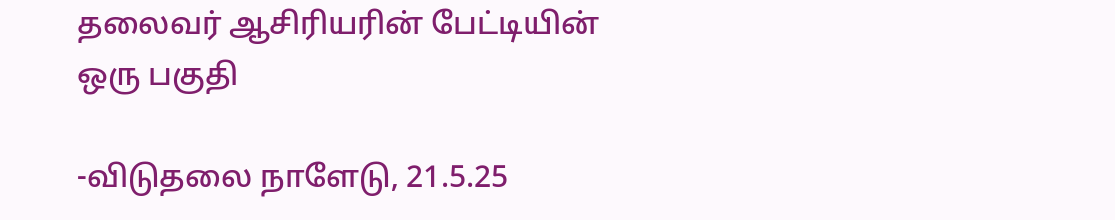தலைவர் ஆசிரியரின் பேட்டியின் ஒரு பகுதி

-விடுதலை நாளேடு, 21.5.25